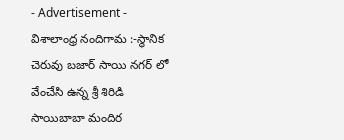- Advertisement -
విశాలాంధ్ర నందిగామ :-స్థానిక చెరువు బజార్ సాయి నగర్ లో వేంచేసి ఉన్న శ్రీ శిరిడి సాయిబాబా మందిర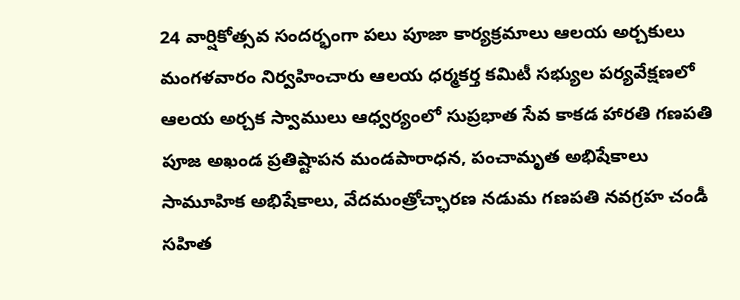24 వార్షికోత్సవ సందర్భంగా పలు పూజా కార్యక్రమాలు ఆలయ అర్చకులు మంగళవారం నిర్వహించారు ఆలయ ధర్మకర్త కమిటీ సభ్యుల పర్యవేక్షణలో ఆలయ అర్చక స్వాములు ఆధ్వర్యంలో సుప్రభాత సేవ కాకడ హారతి గణపతి పూజ అఖండ ప్రతిష్టాపన మండపారాధన, పంచామృత అభిషేకాలు సామూహిక అభిషేకాలు, వేదమంత్రోచ్ఛారణ నడుమ గణపతి నవగ్రహ చండీ సహిత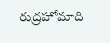రుద్రహోమాది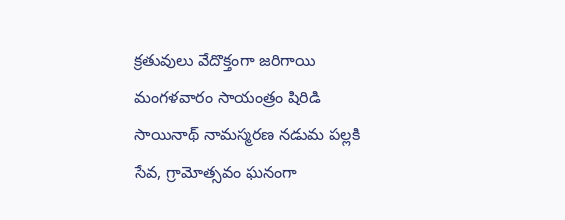క్రతువులు వేదొక్తంగా జరిగాయి మంగళవారం సాయంత్రం షిరిడి సాయినాథ్ నామస్మరణ నడుమ పల్లకి సేవ, గ్రామోత్సవం ఘనంగా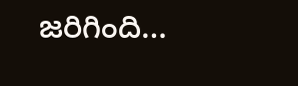జరిగింది…